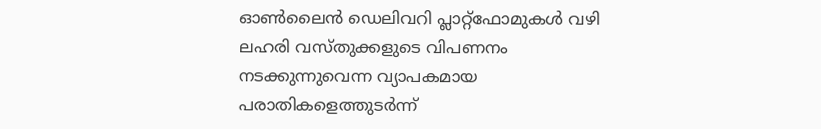ഓൺലൈൻ ഡെലിവറി പ്ലാറ്റ്ഫോമുകൾ വഴി ലഹരി വസ്തുക്കളുടെ വിപണനം നടക്കുന്നുവെന്ന വ്യാപകമായ പരാതികളെത്തുടർന്ന്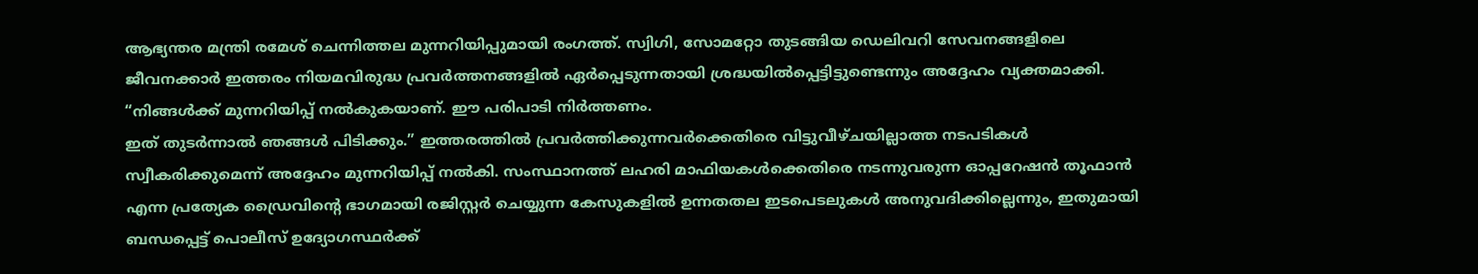ആഭ്യന്തര മന്ത്രി രമേശ് ചെന്നിത്തല മുന്നറിയിപ്പുമായി രംഗത്ത്. സ്വിഗി, സോമറ്റോ തുടങ്ങിയ ഡെലിവറി സേവനങ്ങളിലെ ജീവനക്കാർ ഇത്തരം നിയമവിരുദ്ധ പ്രവർത്തനങ്ങളിൽ ഏർപ്പെടുന്നതായി ശ്രദ്ധയിൽപ്പെട്ടിട്ടുണ്ടെന്നും അദ്ദേഹം വ്യക്തമാക്കി.
“നിങ്ങൾക്ക് മുന്നറിയിപ്പ് നൽകുകയാണ്. ഈ പരിപാടി നിർത്തണം.
ഇത് തുടർന്നാൽ ഞങ്ങൾ പിടിക്കും.” ഇത്തരത്തിൽ പ്രവർത്തിക്കുന്നവർക്കെതിരെ വിട്ടുവീഴ്ചയില്ലാത്ത നടപടികൾ സ്വീകരിക്കുമെന്ന് അദ്ദേഹം മുന്നറിയിപ്പ് നൽകി. സംസ്ഥാനത്ത് ലഹരി മാഫിയകൾക്കെതിരെ നടന്നുവരുന്ന ഓപ്പറേഷൻ തൂഫാൻ എന്ന പ്രത്യേക ഡ്രൈവിന്റെ ഭാഗമായി രജിസ്റ്റർ ചെയ്യുന്ന കേസുകളിൽ ഉന്നതതല ഇടപെടലുകൾ അനുവദിക്കില്ലെന്നും, ഇതുമായി ബന്ധപ്പെട്ട് പൊലീസ് ഉദ്യോഗസ്ഥർക്ക്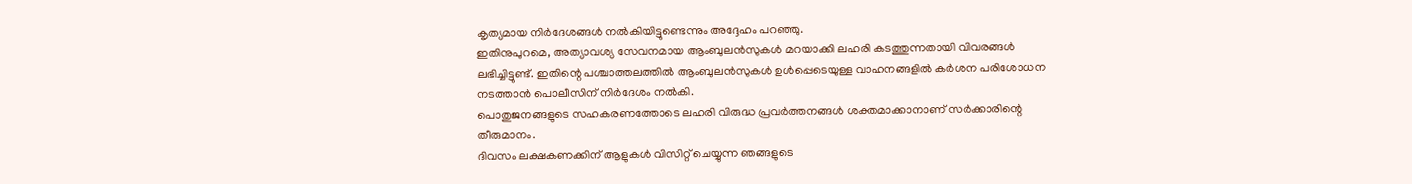കൃത്യമായ നിർദേശങ്ങൾ നൽകിയിട്ടുണ്ടെന്നും അദ്ദേഹം പറഞ്ഞു.
ഇതിനുപുറമെ, അത്യാവശ്യ സേവനമായ ആംബുലൻസുകൾ മറയാക്കി ലഹരി കടത്തുന്നതായി വിവരങ്ങൾ ലഭിച്ചിട്ടുണ്ട്. ഇതിന്റെ പശ്ചാത്തലത്തിൽ ആംബുലൻസുകൾ ഉൾപ്പെടെയുള്ള വാഹനങ്ങളിൽ കർശന പരിശോധന നടത്താൻ പൊലീസിന് നിർദേശം നൽകി.
പൊതുജനങ്ങളുടെ സഹകരണത്തോടെ ലഹരി വിരുദ്ധ പ്രവർത്തനങ്ങൾ ശക്തമാക്കാനാണ് സർക്കാരിന്റെ തീരുമാനം.
ദിവസം ലക്ഷകണക്കിന് ആളുകൾ വിസിറ്റ് ചെയ്യുന്ന ഞങ്ങളുടെ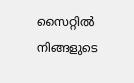സൈറ്റിൽ നിങ്ങളുടെ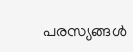പരസ്യങ്ങൾ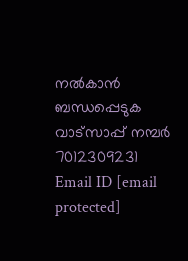നൽകാൻ ബന്ധപ്പെടുക വാട്സാപ്പ് നമ്പർ 7012309231 Email ID [email protected]